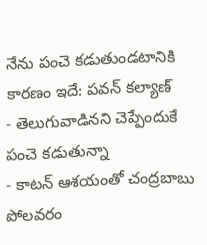నేను పంచె కడుతుండటానికి కారణం ఇదే: పవన్ కల్యాణ్
- తెలుగువాడినని చెప్పేందుకే పంచె కడుతున్నా
- కాటన్ ఆశయంతో చంద్రబాబు పోలవరం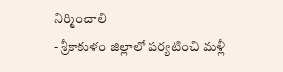నిర్మించాలి
- శ్రీకాకుళం జిల్లాలో పర్యటించి మళ్లీ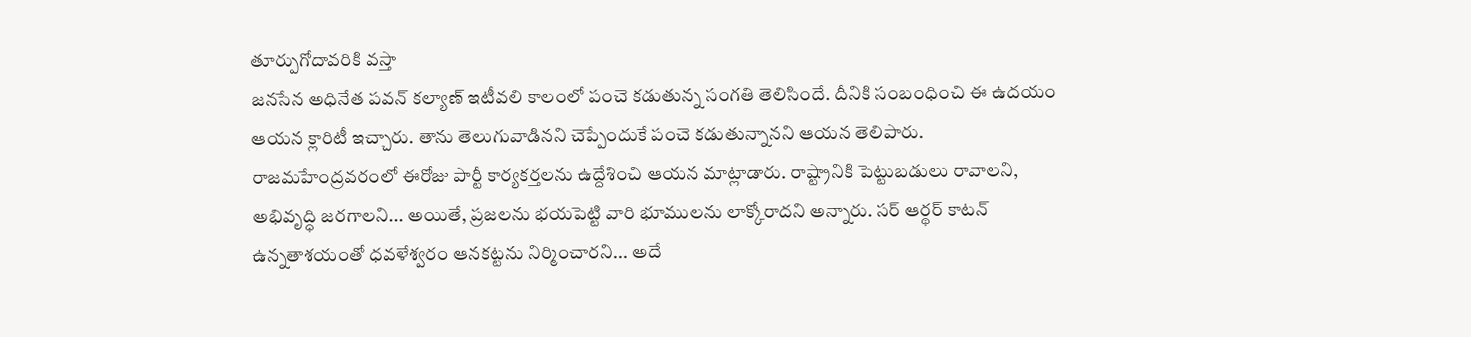తూర్పుగోదావరికి వస్తా
జనసేన అధినేత పవన్ కల్యాణ్ ఇటీవలి కాలంలో పంచె కడుతున్న సంగతి తెలిసిందే. దీనికి సంబంధించి ఈ ఉదయం ఆయన క్లారిటీ ఇచ్చారు. తాను తెలుగువాడినని చెప్పేందుకే పంచె కడుతున్నానని ఆయన తెలిపారు. రాజమహేంద్రవరంలో ఈరోజు పార్టీ కార్యకర్తలను ఉద్దేశించి ఆయన మాట్లాడారు. రాష్ట్రానికి పెట్టుబడులు రావాలని, అభివృద్ధి జరగాలని... అయితే, ప్రజలను భయపెట్టి వారి భూములను లాక్కోరాదని అన్నారు. సర్ ఆర్థర్ కాటన్ ఉన్నతాశయంతో ధవళేశ్వరం ఆనకట్టను నిర్మించారని... అదే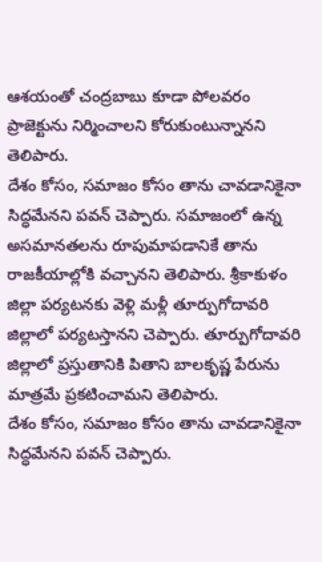ఆశయంతో చంద్రబాబు కూడా పోలవరం ప్రాజెక్టును నిర్మించాలని కోరుకుంటున్నానని తెలిపారు.
దేశం కోసం, సమాజం కోసం తాను చావడానికైనా సిద్ధమేనని పవన్ చెప్పారు. సమాజంలో ఉన్న అసమానతలను రూపుమాపడానికే తాను రాజకీయాల్లోకి వచ్చానని తెలిపారు. శ్రీకాకుళం జిల్లా పర్యటనకు వెళ్లి మళ్లీ తూర్పుగోదావరి జిల్లాలో పర్యటస్తానని చెప్పారు. తూర్పుగోదావరి జిల్లాలో ప్రస్తుతానికి పితాని బాలకృష్ణ పేరును మాత్రమే ప్రకటించామని తెలిపారు.
దేశం కోసం, సమాజం కోసం తాను చావడానికైనా సిద్ధమేనని పవన్ చెప్పారు.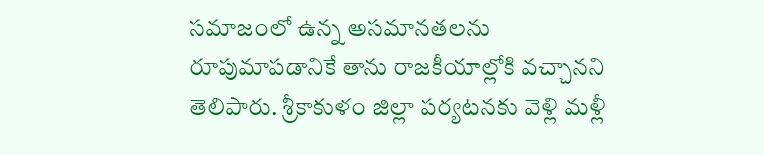సమాజంలో ఉన్న అసమానతలను రూపుమాపడానికే తాను రాజకీయాల్లోకి వచ్చానని తెలిపారు. శ్రీకాకుళం జిల్లా పర్యటనకు వెళ్లి మళ్లీ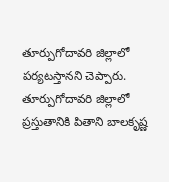తూర్పుగోదావరి జిల్లాలో పర్యటస్తానని చెప్పారు. తూర్పుగోదావరి జిల్లాలో ప్రస్తుతానికి పితాని బాలకృష్ణ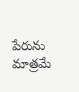పేరును మాత్రమే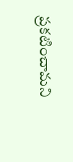ప్రకటించామని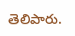తెలిపారు.